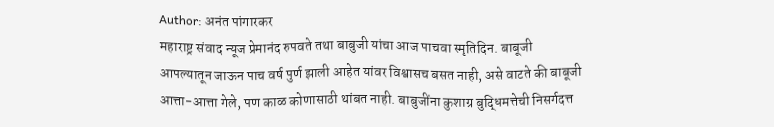Author: अनंत पांगारकर
महाराष्ट्र संवाद न्यूज प्रेमानंद रुपवते तथा बाबुजी यांचा आज पाचवा स्मृतिदिन. बाबूजी आपल्यातून जाऊन पाच वर्ष पुर्ण झाली आहेत यांवर विश्वासच बसत नाही, असे वाटते की बाबूजी आत्ता-आत्ता गेले, पण काळ कोणासाठी थांबत नाही. बाबुजींना कुशाग्र बुद्धिमत्तेची निसर्गदत्त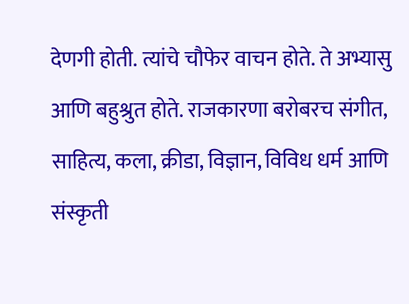देणगी होती. त्यांचे चौफेर वाचन होते. ते अभ्यासु आणि बहुश्रुत होते. राजकारणा बरोबरच संगीत, साहित्य, कला, क्रीडा, विज्ञान, विविध धर्म आणि संस्कृती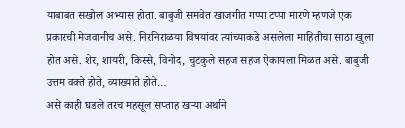याबाबत सखोल अभ्यास होता. बाबुजी समवेत खाजगीत गप्पा टप्पा मारणे म्हणजे एक प्रकारची मेजवानीच असे. निरनिराळया विषयांवर त्यांच्याकडे असलेला माहितीचा साठा खुला होत असे. शेर, शायरी, किस्से, विनोद, चुटकुले सहज सहज ऐकायला मिळत असे. बाबुजी उत्तम वक्ते होते, व्याख्याते होते…
असे काही घडले तरच महसूल सप्ताह खऱ्या अर्थाने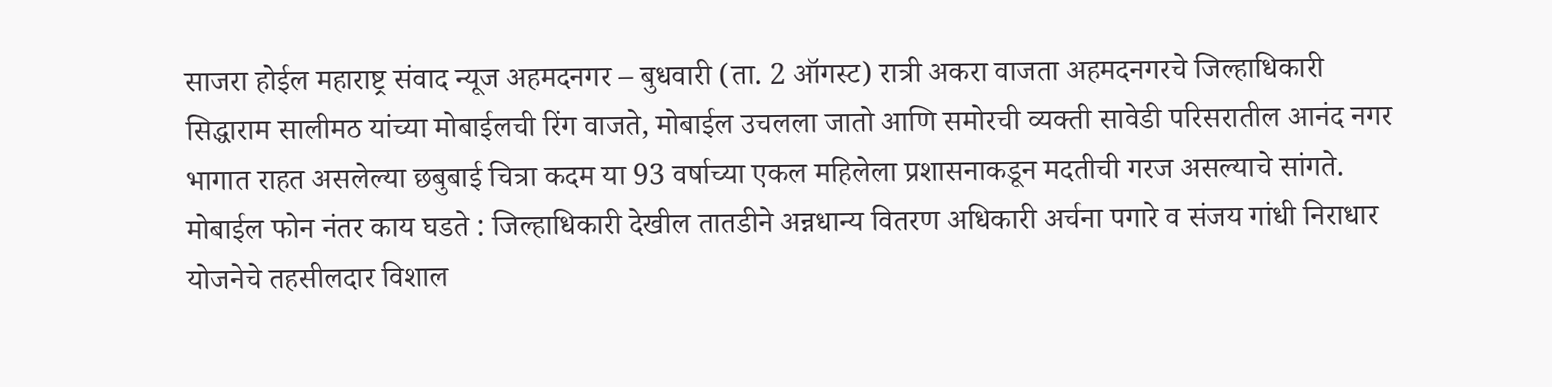साजरा होईल महाराष्ट्र संवाद न्यूज अहमदनगर – बुधवारी (ता. 2 ऑगस्ट) रात्री अकरा वाजता अहमदनगरचे जिल्हाधिकारी सिद्धाराम सालीमठ यांच्या मोबाईलची रिंग वाजते, मोबाईल उचलला जातो आणि समोरची व्यक्ती सावेडी परिसरातील आनंद नगर भागात राहत असलेल्या छबुबाई चित्रा कदम या 93 वर्षाच्या एकल महिलेला प्रशासनाकडून मदतीची गरज असल्याचे सांगते. मोबाईल फोन नंतर काय घडते : जिल्हाधिकारी देखील तातडीने अन्नधान्य वितरण अधिकारी अर्चना पगारे व संजय गांधी निराधार योजनेचे तहसीलदार विशाल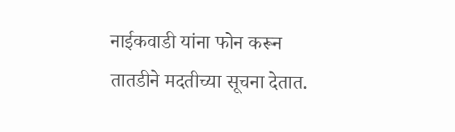नाईकवाडी यांना फोन करून तातडीने मदतीच्या सूचना देतात.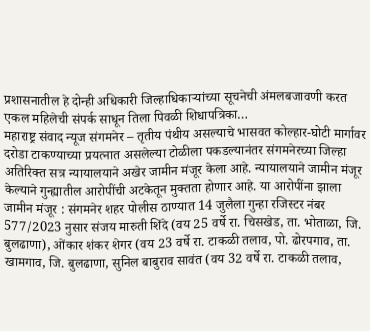प्रशासनातील हे दोन्ही अधिकारी जिल्हाधिकाऱ्यांच्या सूचनेची अंमलबजावणी करत एकल महिलेची संपर्क साधून तिला पिवळी शिधापत्रिका…
महाराष्ट्र संवाद न्यूज संगमनेर – तृतीय पंथीय असल्याचे भासवत कोल्हार-घोटी मार्गावर दरोडा टाकण्याच्या प्रयत्नात असलेल्या टोळीला पकडल्यानंतर संगमनेरच्या जिल्हा अतिरिक्त सत्र न्यायालयाने अखेर जामीन मंजूर केला आहे. न्यायालयाने जामीन मंजूर केल्याने गुन्ह्यातील आरोपींची अटकेतून मुक्तता होणार आहे. या आरोपींना झाला जामीन मंजूर : संगमनेर शहर पोलीस ठाण्यात 14 जुलैला गुन्हा रजिस्टर नंबर 577/2023 नुसार संजय मारुती शिंदे (वय 25 वर्षे रा. चिसखेड, ता. भोताळा, जि. बुलढाणा), ओंकार शंकर शेगर (वय 23 वर्षे रा. टाकळी तलाव, पो. ढोरपगाव, ता. खामगाव, जि. बुलढाणा, सुनिल बाबुराव सावंत (वय 32 वर्षे रा. टाकळी तलाव,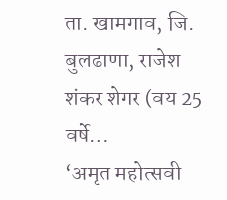ता. खामगाव, जि. बुलढाणा, राजेश शंकर शेगर (वय 25 वर्षे…
‘अमृत महोत्सवी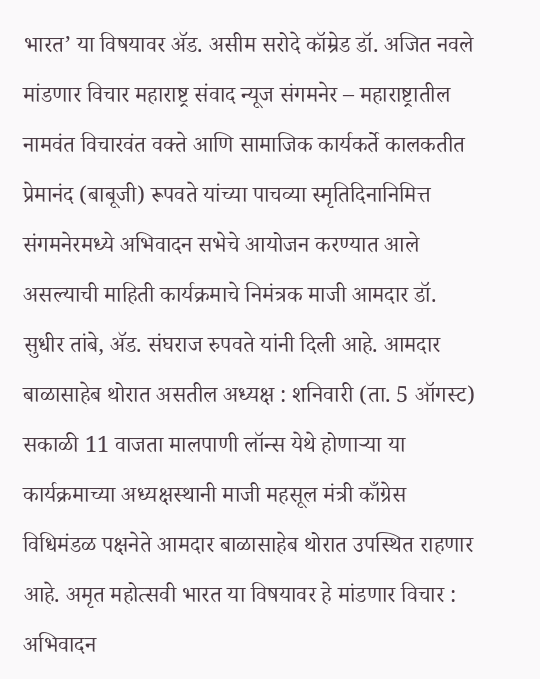भारत’ या विषयावर ॲड. असीम सरोदे कॉम्रेड डॉ. अजित नवले मांडणार विचार महाराष्ट्र संवाद न्यूज संगमनेर – महाराष्ट्रातील नामवंत विचारवंत वक्ते आणि सामाजिक कार्यकर्ते कालकतीत प्रेमानंद (बाबूजी) रूपवते यांच्या पाचव्या स्मृतिदिनानिमित्त संगमनेरमध्ये अभिवादन सभेचे आयोजन करण्यात आले असल्याची माहिती कार्यक्रमाचे निमंत्रक माजी आमदार डॉ. सुधीर तांबे, ॲड. संघराज रुपवते यांनी दिली आहे. आमदार बाळासाहेब थोरात असतील अध्यक्ष : शनिवारी (ता. 5 ऑगस्ट) सकाळी 11 वाजता मालपाणी लॉन्स येथे होणाऱ्या या कार्यक्रमाच्या अध्यक्षस्थानी माजी महसूल मंत्री काँग्रेस विधिमंडळ पक्षनेते आमदार बाळासाहेब थोरात उपस्थित राहणार आहे. अमृत महोत्सवी भारत या विषयावर हे मांडणार विचार : अभिवादन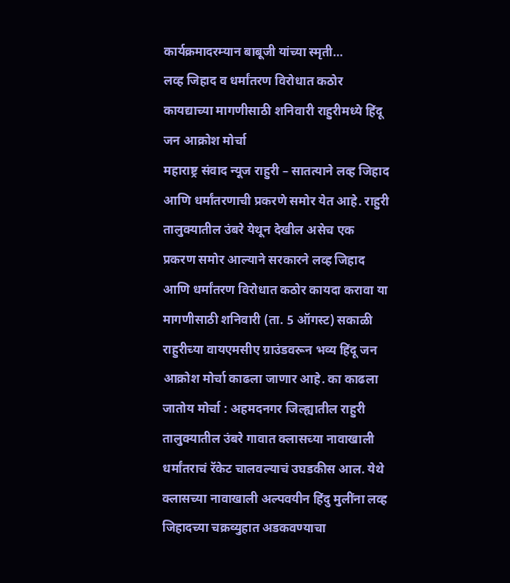कार्यक्रमादरम्यान बाबूजी यांच्या स्मृती…
लव्ह जिहाद व धर्मांतरण विरोधात कठोर कायद्याच्या मागणीसाठी शनिवारी राहुरीमध्ये हिंदू जन आक्रोश मोर्चा
महाराष्ट्र संवाद न्यूज राहुरी – सातत्याने लव्ह जिहाद आणि धर्मांतरणाची प्रकरणे समोर येत आहे. राहुरी तालुक्यातील उंबरे येथून देखील असेच एक प्रकरण समोर आल्याने सरकारने लव्ह जिहाद आणि धर्मांतरण विरोधात कठोर कायदा करावा या मागणीसाठी शनिवारी (ता. 5 ऑगस्ट) सकाळी राहुरीच्या वायएमसीए ग्राउंडवरून भव्य हिंदू जन आक्रोश मोर्चा काढला जाणार आहे. का काढला जातोय मोर्चा : अहमदनगर जिल्ह्यातील राहुरी तालुक्यातील उंबरे गावात क्लासच्या नावाखाली धर्मांतराचं रॅकेट चालवल्याचं उघडकीस आल. येथे क्लासच्या नावाखाली अल्पवयीन हिंदु मुलींना लव्ह जिहादच्या चक्रव्युहात अडकवण्याचा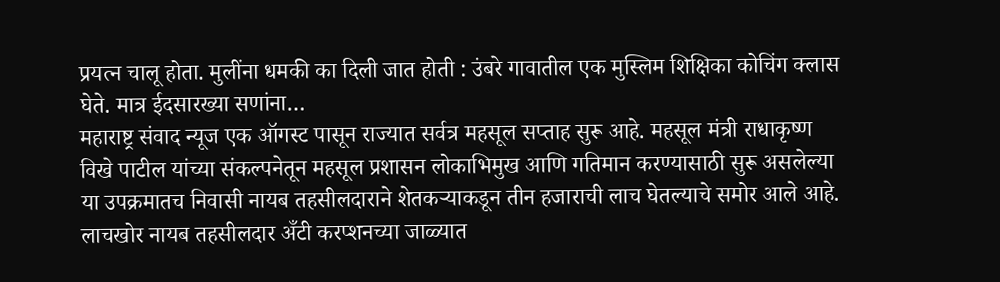प्रयत्न चालू होता. मुलींना धमकी का दिली जात होती : उंबरे गावातील एक मुस्लिम शिक्षिका कोचिंग क्लास घेते. मात्र ईदसारख्या सणांना…
महाराष्ट्र संवाद न्यूज एक ऑगस्ट पासून राज्यात सर्वत्र महसूल सप्ताह सुरू आहे. महसूल मंत्री राधाकृष्ण विखे पाटील यांच्या संकल्पनेतून महसूल प्रशासन लोकाभिमुख आणि गतिमान करण्यासाठी सुरू असलेल्या या उपक्रमातच निवासी नायब तहसीलदाराने शेतकऱ्याकडून तीन हजाराची लाच घेतल्याचे समोर आले आहे. लाचखोर नायब तहसीलदार अँटी करप्शनच्या जाळ्यात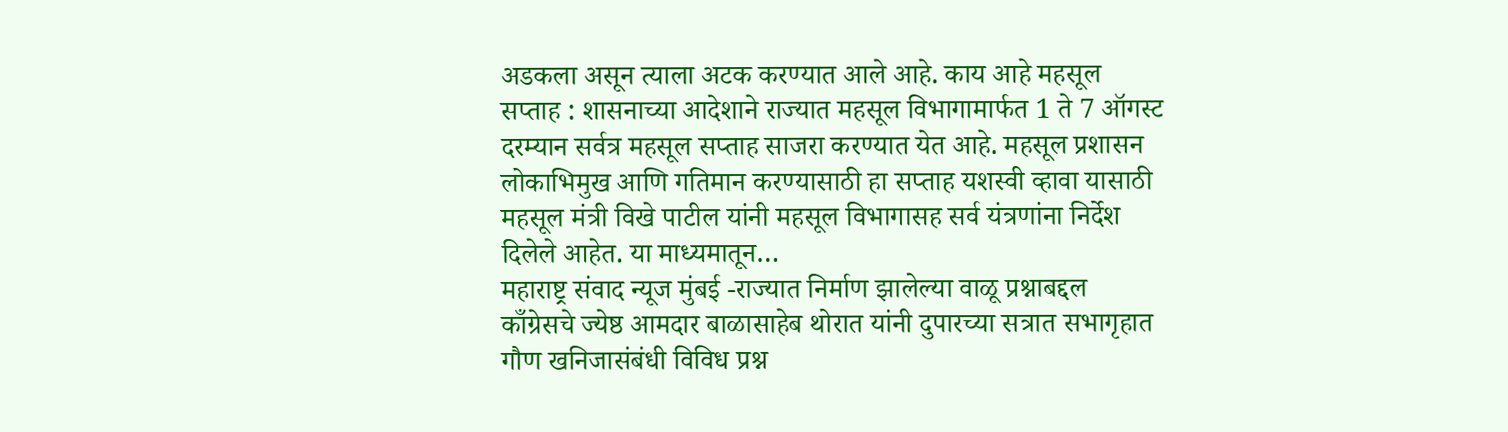अडकला असून त्याला अटक करण्यात आले आहे. काय आहे महसूल सप्ताह : शासनाच्या आदेशाने राज्यात महसूल विभागामार्फत 1 ते 7 ऑगस्ट दरम्यान सर्वत्र महसूल सप्ताह साजरा करण्यात येत आहे. महसूल प्रशासन लोकाभिमुख आणि गतिमान करण्यासाठी हा सप्ताह यशस्वी व्हावा यासाठी महसूल मंत्री विखे पाटील यांनी महसूल विभागासह सर्व यंत्रणांना निर्देश दिलेले आहेत. या माध्यमातून…
महाराष्ट्र संवाद न्यूज मुंबई -राज्यात निर्माण झालेल्या वाळू प्रश्नाबद्दल काँग्रेसचे ज्येष्ठ आमदार बाळासाहेब थोरात यांनी दुपारच्या सत्रात सभागृहात गौण खनिजासंबंधी विविध प्रश्न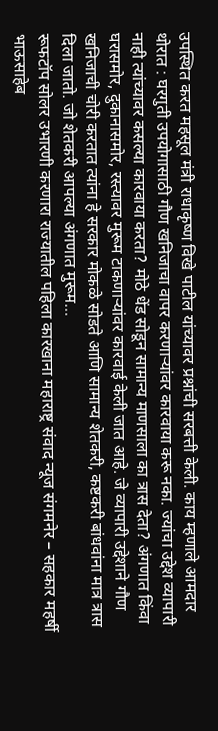उपस्थित करत महसूल मंत्री राधाकृष्ण विखे पाटील यांच्यावर प्रश्नांची सरबत्ती केली. काय म्हणाले आमदार थोरात : घरगुती उपयोगासाठी गौण खनिजाचा वापर करणाऱ्यांवर कारवाया करू नका. ज्यांचा उद्देश व्यापारी नाही त्यांच्यावर कसल्या कारवाया करता? मोठे धेंड सोडून सामान्य माणसाला का त्रास देता? अंगणात किंवा घरासमोर, दुकानासमोर, रस्त्यावर मुरूम टाकणाऱ्यांवर कारवाई केली जात आहे. जे व्यापारी उद्देशाने गौण खनिजाची चोरी करतात त्यांना हे सरकार मोकळे सोडते आणि सामान्य शेतकरी, कष्टकरी बांधवांना मात्र त्रास दिला जातो. जो शेतकरी आपल्या अंगणात मुरूम…
रूफटॉप सोलर उभारणी करणारा राज्यातील पहिला कारखाना महाराष्ट्र संवाद न्यूज संगमनेर – सहकार महर्षी भाऊसाहेब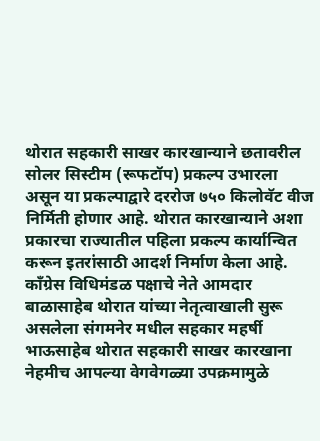थोरात सहकारी साखर कारखान्याने छतावरील सोलर सिस्टीम (रूफटॉप) प्रकल्प उभारला असून या प्रकल्पाद्वारे दररोज ७५० किलोवॅट वीज निर्मिती होणार आहे. थोरात कारखान्याने अशा प्रकारचा राज्यातील पहिला प्रकल्प कार्यान्वित करून इतरांसाठी आदर्श निर्माण केला आहे. काँग्रेस विधिमंडळ पक्षाचे नेते आमदार बाळासाहेब थोरात यांच्या नेतृत्वाखाली सुरू असलेला संगमनेर मधील सहकार महर्षी भाऊसाहेब थोरात सहकारी साखर कारखाना नेहमीच आपल्या वेगवेगळ्या उपक्रमामुळे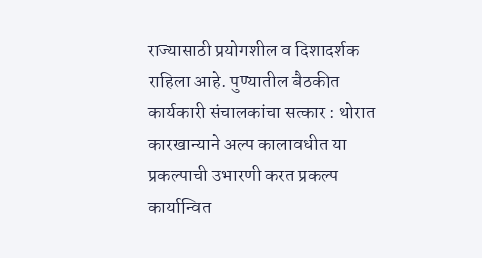राज्यासाठी प्रयोगशील व दिशादर्शक राहिला आहे. पुण्यातील बैठकीत कार्यकारी संचालकांचा सत्कार : थोरात कारखान्याने अल्प कालावधीत या प्रकल्पाची उभारणी करत प्रकल्प कार्यान्वित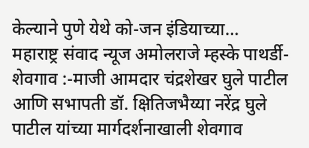केल्याने पुणे येथे को-जन इंडियाच्या…
महाराष्ट्र संवाद न्यूज अमोलराजे म्हस्के पाथर्डी-शेवगाव :-माजी आमदार चंद्रशेखर घुले पाटील आणि सभापती डॉ. क्षितिजभैय्या नरेंद्र घुले पाटील यांच्या मार्गदर्शनाखाली शेवगाव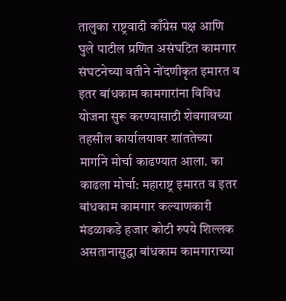तालुका राष्ट्रवादी काँग्रेस पक्ष आणि घुले पाटील प्रणित असंघटित कामगार संघटनेच्या वतीने नोंदणीकृत इमारत व इतर बांधकाम कामगारांना विविध योजना सुरू करण्यासाठी शेवगावच्या तहसील कार्यालयावर शांततेच्या मार्गाने मोर्चा काढण्यात आला. का काढला मोर्चा: महाराष्ट्र इमारत व इतर बांधकाम कामगार कल्याणकारी मंडळाकडे हजार कोटी रुपये शिल्लक असतानासुद्धा बांधकाम कामगाराच्या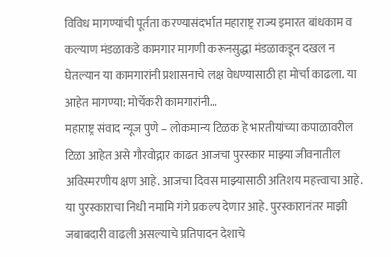विविध मागण्यांची पूर्तता करण्यासंदर्भात महाराष्ट्र राज्य इमारत बांधकाम व कल्याण मंडळाकडे कामगार मागणी करूनसुद्धा मंडळाकडून दखल न घेतल्यान या कामगारांनी प्रशासनाचे लक्ष वेधण्यासाठी हा मोर्चा काढला. या आहेत मागण्या: मोर्चेकरी कामगारांनी…
महाराष्ट्र संवाद न्यूज पुणे – लोकमान्य टिळक हे भारतीयांच्या कपाळावरील टिळा आहेत असे गौरवोद्गार काढत आजचा पुरस्कार माझ्या जीवनातील अविस्मरणीय क्षण आहे. आजचा दिवस माझ्यासाठी अतिशय महत्त्वाचा आहे. या पुरस्काराचा निधी नमामि गंगे प्रकल्प देणार आहे. पुरस्कारानंतर माझी जबाबदारी वाढली असल्याचे प्रतिपादन देशाचे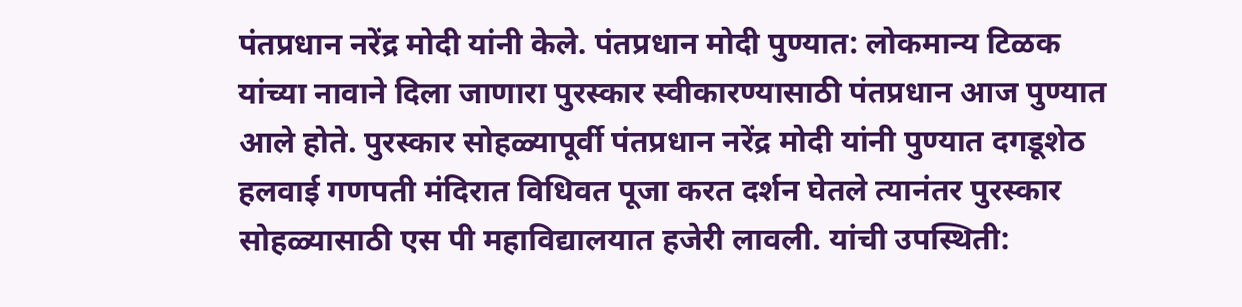पंतप्रधान नरेंद्र मोदी यांनी केले. पंतप्रधान मोदी पुण्यात: लोकमान्य टिळक यांच्या नावाने दिला जाणारा पुरस्कार स्वीकारण्यासाठी पंतप्रधान आज पुण्यात आले होते. पुरस्कार सोहळ्यापूर्वी पंतप्रधान नरेंद्र मोदी यांनी पुण्यात दगडूशेठ हलवाई गणपती मंदिरात विधिवत पूजा करत दर्शन घेतले त्यानंतर पुरस्कार सोहळ्यासाठी एस पी महाविद्यालयात हजेरी लावली. यांची उपस्थिती: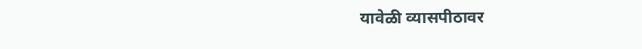यावेळी व्यासपीठावर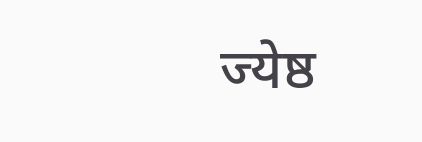ज्येष्ठ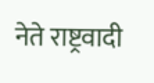नेते राष्ट्रवादी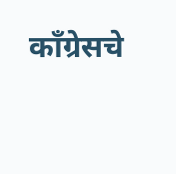काँग्रेसचे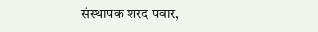संस्थापक शरद पवार,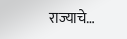राज्याचे…